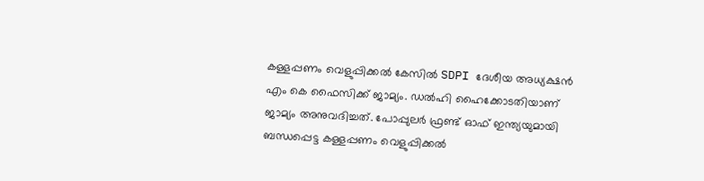കള്ളപ്പണം വെളുപ്പിക്കൽ കേസിൽ SDPI ദേശീയ അധ്യക്ഷൻ എം കെ ഫൈസിക്ക് ജാമ്യം. ഡൽഹി ഹൈക്കോടതിയാണ് ജാമ്യം അനുവദിച്ചത്. പോപ്പുലർ ഫ്രണ്ട് ഓഫ് ഇന്ത്യയുമായി ബന്ധപ്പെട്ട കള്ളപ്പണം വെളുപ്പിക്കൽ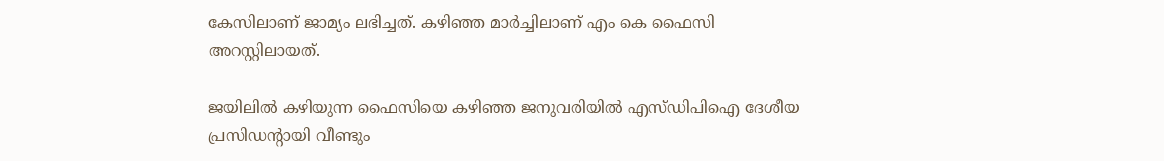കേസിലാണ് ജാമ്യം ലഭിച്ചത്. കഴിഞ്ഞ മാർച്ചിലാണ് എം കെ ഫൈസി അറസ്റ്റിലായത്.

ജയിലിൽ കഴിയുന്ന ഫൈസിയെ കഴിഞ്ഞ ജനുവരിയിൽ എസ്ഡിപിഐ ദേശീയ പ്രസിഡന്റായി വീണ്ടും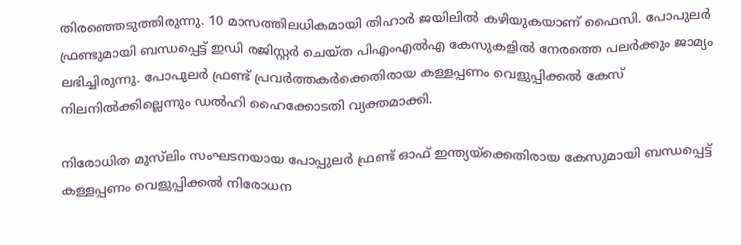തിരഞ്ഞെടുത്തിരുന്നു. 10 മാസത്തിലധികമായി തിഹാര്‍ ജയിലിൽ കഴിയുകയാണ് ഫൈസി. പോപുലര്‍ ഫ്രണ്ടുമായി ബന്ധപ്പെട്ട് ഇഡി രജിസ്റ്റര്‍ ചെയ്ത പിഎംഎല്‍എ കേസുകളില്‍ നേരത്തെ പലർക്കും ജാമ്യം ലഭിച്ചിരുന്നു. പോപുലര്‍ ഫ്രണ്ട് പ്രവര്‍ത്തകര്‍ക്കെതിരായ കള്ളപ്പണം വെളുപ്പിക്കല്‍ കേസ് നിലനില്‍ക്കില്ലെന്നും ഡല്‍ഹി ഹൈക്കോടതി വ്യക്തമാക്കി.

നിരോധിത മുസ്‌ലിം സംഘടനയായ പോപ്പുലർ ഫ്രണ്ട് ഓഫ് ഇന്ത്യയ്‌ക്കെതിരായ കേസുമായി ബന്ധപ്പെട്ട് കള്ളപ്പണം വെളുപ്പിക്കൽ നിരോധന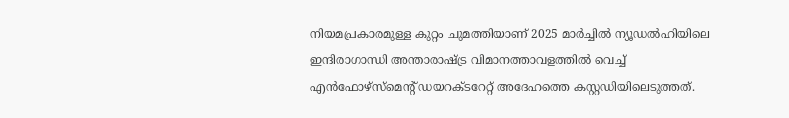നിയമപ്രകാരമുള്ള കുറ്റം ചുമത്തിയാണ് 2025 മാർച്ചിൽ ന്യൂഡൽഹിയിലെ ഇന്ദിരാഗാന്ധി അന്താരാഷ്ട്ര വിമാനത്താവളത്തിൽ വെച്ച് എൻഫോഴ്സ്മെന്റ് ഡയറക്ടറേറ്റ് അദേഹത്തെ കസ്റ്റഡിയിലെടുത്തത്.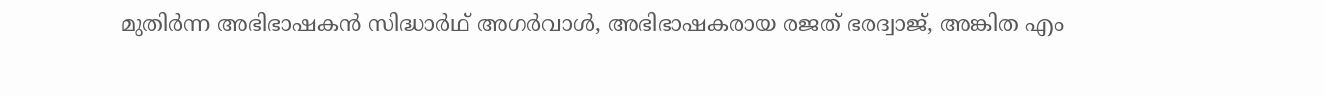മുതിർന്ന അഭിഭാഷകൻ സിദ്ധാർഥ് അഗർവാൾ, അഭിഭാഷകരായ രജത് ഭരദ്വാജ്, അങ്കിത എം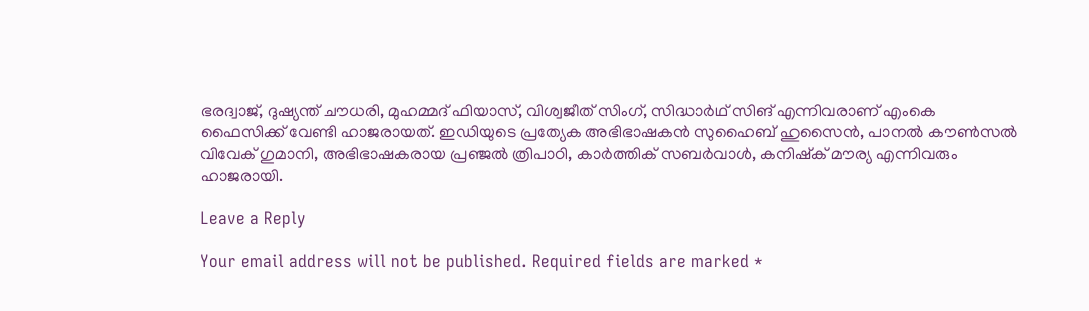ഭരദ്വാജ്, ദുഷ്യന്ത് ചൗധരി, മുഹമ്മദ് ഫിയാസ്, വിശ്വജീത് സിംഗ്, സിദ്ധാർഥ് സിങ് എന്നിവരാണ് എംകെ ഫൈസിക്ക് വേണ്ടി ഹാജരായത്. ഇഡിയുടെ പ്രത്യേക അഭിഭാഷകൻ സുഹൈബ് ഹുസൈൻ, പാനൽ കൗൺസൽ വിവേക് ഗുമാനി, അഭിഭാഷകരായ പ്രഞ്ജൽ ത്രിപാഠി, കാർത്തിക് സബർവാൾ, കനിഷ്‌ക് മൗര്യ എന്നിവരും ഹാജരായി.

Leave a Reply

Your email address will not be published. Required fields are marked *